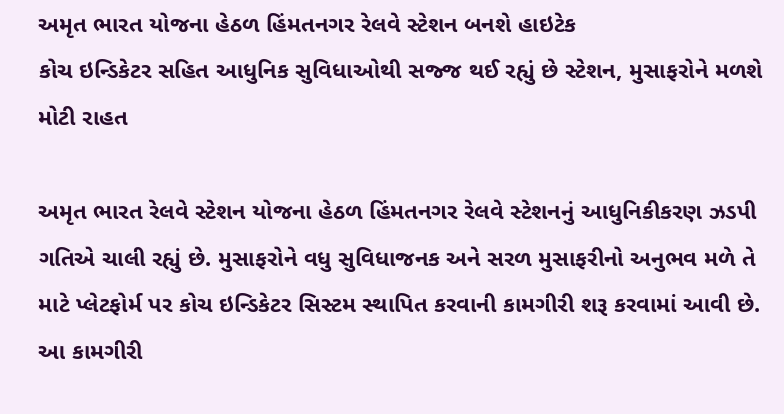અમૃત ભારત યોજના હેઠળ હિંમતનગર રેલવે સ્ટેશન બનશે હાઇટેક
કોચ ઇન્ડિકેટર સહિત આધુનિક સુવિધાઓથી સજ્જ થઈ રહ્યું છે સ્ટેશન, મુસાફરોને મળશે મોટી રાહત

અમૃત ભારત રેલવે સ્ટેશન યોજના હેઠળ હિંમતનગર રેલવે સ્ટેશનનું આધુનિકીકરણ ઝડપી ગતિએ ચાલી રહ્યું છે. મુસાફરોને વધુ સુવિધાજનક અને સરળ મુસાફરીનો અનુભવ મળે તે માટે પ્લેટફોર્મ પર કોચ ઇન્ડિકેટર સિસ્ટમ સ્થાપિત કરવાની કામગીરી શરૂ કરવામાં આવી છે. આ કામગીરી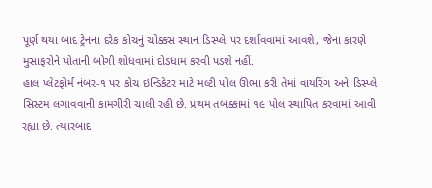પૂર્ણ થયા બાદ ટ્રેનના દરેક કોચનું ચોક્કસ સ્થાન ડિસ્પ્લે પર દર્શાવવામાં આવશે, જેના કારણે મુસાફરોને પોતાની બોગી શોધવામાં દોડધામ કરવી પડશે નહીં.
હાલ પ્લેટફોર્મ નંબર-૧ પર કોચ ઇન્ડિકેટર માટે મલ્ટી પોલ ઊભા કરી તેમાં વાયરિંગ અને ડિસ્પ્લે સિસ્ટમ લગાવવાની કામગીરી ચાલી રહી છે. પ્રથમ તબક્કામાં ૧૯ પોલ સ્થાપિત કરવામાં આવી રહ્યા છે. ત્યારબાદ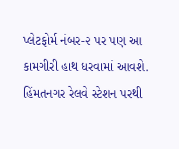પ્લેટફોર્મ નંબર-૨ પર પણ આ કામગીરી હાથ ધરવામાં આવશે.
હિંમતનગર રેલવે સ્ટેશન પરથી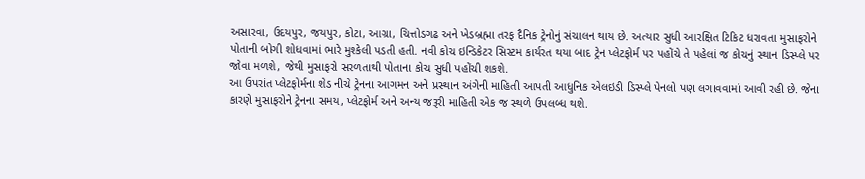અસારવા, ઉદયપુર, જયપુર, કોટા, આગ્રા, ચિત્તોડગઢ અને ખેડબ્રહ્મા તરફ દૈનિક ટ્રેનોનું સંચાલન થાય છે. અત્યાર સુધી આરક્ષિત ટિકિટ ધરાવતા મુસાફરોને પોતાની બોગી શોધવામાં ભારે મુશ્કેલી પડતી હતી. નવી કોચ ઇન્ડિકેટર સિસ્ટમ કાર્યરત થયા બાદ ટ્રેન પ્લેટફોર્મ પર પહોંચે તે પહેલાં જ કોચનું સ્થાન ડિસ્પ્લે પર જોવા મળશે, જેથી મુસાફરો સરળતાથી પોતાના કોચ સુધી પહોંચી શકશે.
આ ઉપરાંત પ્લેટફોર્મના શેડ નીચે ટ્રેનના આગમન અને પ્રસ્થાન અંગેની માહિતી આપતી આધુનિક એલઇડી ડિસ્પ્લે પેનલો પણ લગાવવામાં આવી રહી છે. જેના કારણે મુસાફરોને ટ્રેનના સમય, પ્લેટફોર્મ અને અન્ય જરૂરી માહિતી એક જ સ્થળે ઉપલબ્ધ થશે.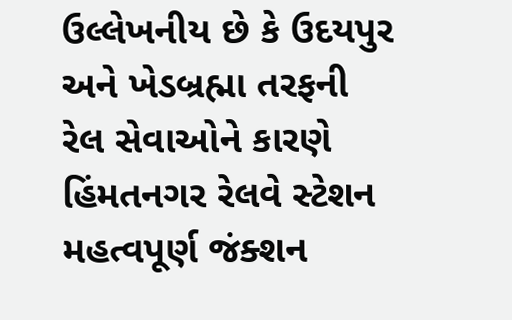ઉલ્લેખનીય છે કે ઉદયપુર અને ખેડબ્રહ્મા તરફની રેલ સેવાઓને કારણે હિંમતનગર રેલવે સ્ટેશન મહત્વપૂર્ણ જંક્શન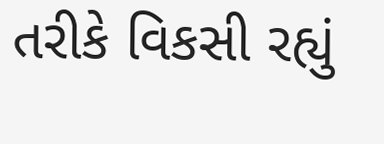તરીકે વિકસી રહ્યું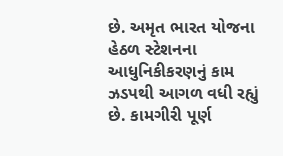છે. અમૃત ભારત યોજના હેઠળ સ્ટેશનના આધુનિકીકરણનું કામ ઝડપથી આગળ વધી રહ્યું છે. કામગીરી પૂર્ણ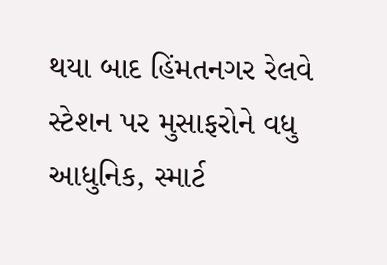થયા બાદ હિંમતનગર રેલવે સ્ટેશન પર મુસાફરોને વધુ આધુનિક, સ્માર્ટ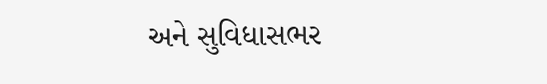અને સુવિધાસભર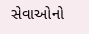સેવાઓનો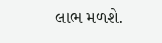લાભ મળશે.